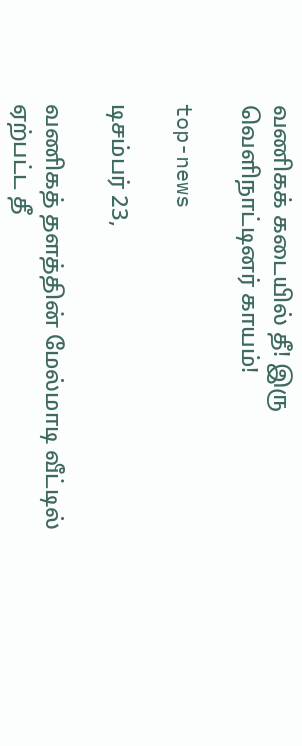வணிகக் கடையில் தீ! இரு வெளிநாட்டினர் காயம்!

top-news

டிசம்பர் 23,

வணிகத் தளத்தின் மேல்மாடி வீட்டில் ஏற்பட்ட தீ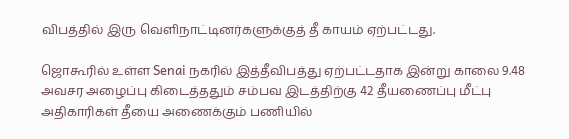விபத்தில் இரு வெளிநாட்டினர்களுக்குத் தீ காயம் ஏற்பட்டது.

ஜொகூரில் உள்ள Senai நகரில் இத்தீவிபத்து ஏற்பட்டதாக இன்று காலை 9.48 அவசர அழைப்பு கிடைத்ததும் சம்பவ இடத்திற்கு 42 தீயணைப்பு மீட்பு அதிகாரிகள் தீயை அணைக்கும் பணியில்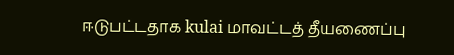ஈடுபட்டதாக kulai மாவட்டத் தீயணைப்பு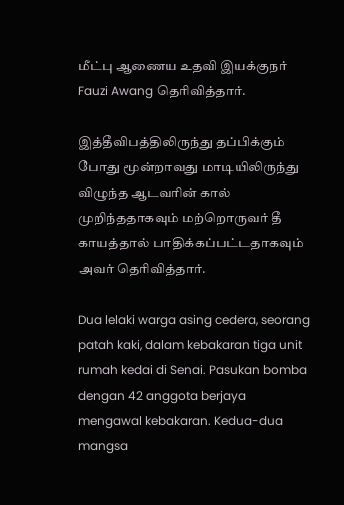மீட்பு ஆணைய உதவி இயக்குநர் Fauzi Awang தெரிவித்தார்.

இத்தீவிபத்திலிருந்து தப்பிக்கும் போது மூன்றாவது மாடியிலிருந்து விழுந்த ஆடவரின் கால் முறிந்ததாகவும் மற்றொருவர் தீ காயத்தால் பாதிக்கப்பட்டதாகவும் அவர் தெரிவித்தார்.

Dua lelaki warga asing cedera, seorang patah kaki, dalam kebakaran tiga unit rumah kedai di Senai. Pasukan bomba dengan 42 anggota berjaya mengawal kebakaran. Kedua-dua mangsa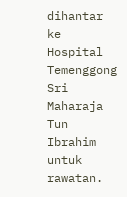dihantar ke Hospital Temenggong Sri Maharaja Tun Ibrahim untuk rawatan.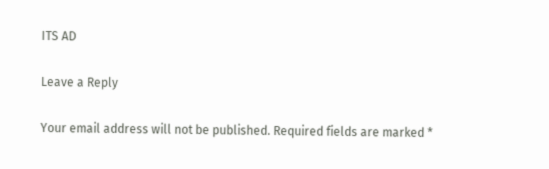ITS AD

Leave a Reply

Your email address will not be published. Required fields are marked *